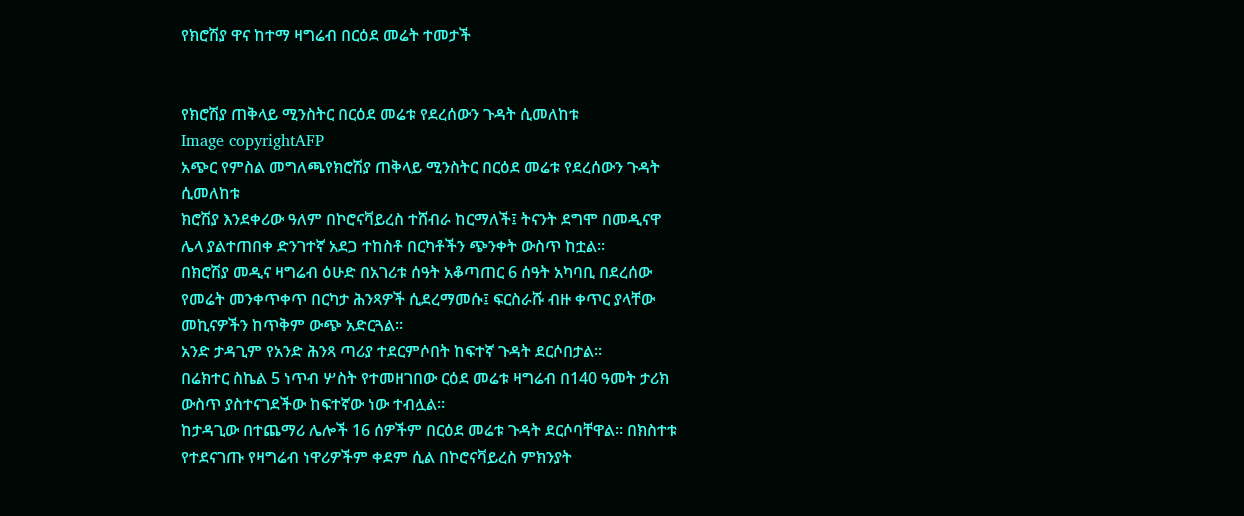የክሮሽያ ዋና ከተማ ዛግሬብ በርዕደ መሬት ተመታች


የክሮሽያ ጠቅላይ ሚንስትር በርዕደ መሬቱ የደረሰውን ጉዳት ሲመለከቱ
Image copyrightAFP
አጭር የምስል መግለጫየክሮሽያ ጠቅላይ ሚንስትር በርዕደ መሬቱ የደረሰውን ጉዳት ሲመለከቱ
ክሮሽያ እንደቀሪው ዓለም በኮሮናቫይረስ ተሸብራ ከርማለች፤ ትናንት ደግሞ በመዲናዋ ሌላ ያልተጠበቀ ድንገተኛ አደጋ ተከስቶ በርካቶችን ጭንቀት ውስጥ ከቷል።
በክሮሽያ መዲና ዛግሬብ ዕሁድ በአገሪቱ ሰዓት አቆጣጠር 6 ሰዓት አካባቢ በደረሰው የመሬት መንቀጥቀጥ በርካታ ሕንጻዎች ሲደረማመሱ፤ ፍርስራሹ ብዙ ቀጥር ያላቸው መኪናዎችን ከጥቅም ውጭ አድርጓል።
አንድ ታዳጊም የአንድ ሕንጻ ጣሪያ ተደርምሶበት ከፍተኛ ጉዳት ደርሶበታል።
በሬክተር ስኬል 5 ነጥብ ሦስት የተመዘገበው ርዕደ መሬቱ ዛግሬብ በ140 ዓመት ታሪክ ውስጥ ያስተናገደችው ከፍተኛው ነው ተብሏል።
ከታዳጊው በተጨማሪ ሌሎች 16 ሰዎችም በርዕደ መሬቱ ጉዳት ደርሶባቸዋል። በክስተቱ የተደናገጡ የዛግሬብ ነዋሪዎችም ቀደም ሲል በኮሮናቫይረስ ምክንያት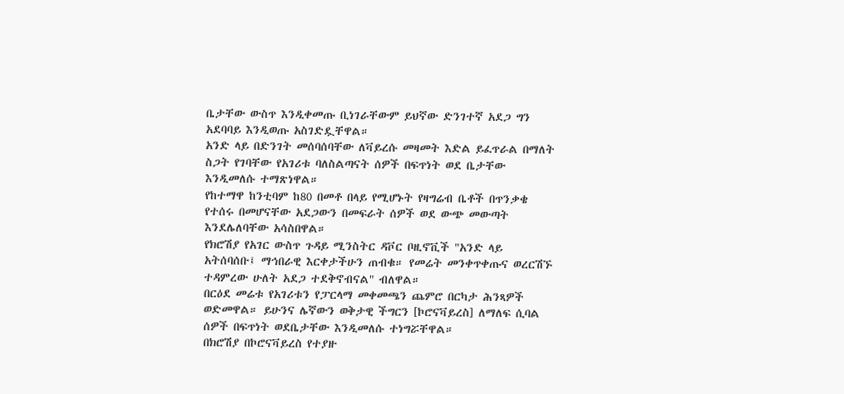ቤታቸው ውስጥ እንዲቀመጡ ቢነገራቸውም ይህኛው ድንገተኛ አደጋ ግን አደባባይ እንዲወጡ አስገድዷቸዋል።
አንድ ላይ በድንገት መሰባሰባቸው ለቫይረሱ መዛመት እድል ይፈጥራል በማለት ስጋት የገባቸው የአገሪቱ ባለስልጣናት ሰዎች በፍጥነት ወደ ቤታቸው እንዲመለሱ ተማጽነዋል።
የከተማዋ ከንቲባም ከ80 በመቶ በላይ የሚሆኑት የዛግሬብ ቤቶች በጥንቃቄ የተሰሩ በመሆናቸው አደጋውን በመፍራት ሰዎች ወደ ውጭ መውጣት እንደሌለባቸው አሳስበዋል።
የክሮሽያ የአገር ውስጥ ጉዳይ ሚንስትር ዳቮር ቦዚኖቪች "አንድ ላይ አትሰባሰቡ፤ ማኅበራዊ እርቀታችሁን ጠብቁ። የመሬት መንቀጥቀጡና ወረርሽኙ ተዳምረው ሁለት አደጋ ተደቅኖብናል" ብለዋል።
በርዕደ መሬቱ የአገሪቱን የፓርላማ መቀመጫን ጨምሮ በርካታ ሕንጻዎች ወድመዋል። ይሁንና ሌኛውን ወቅታዊ ችግርን [ኮሮናቫይረስ] ለማለፍ ሲባል ሰዎች በፍጥነት ወደቤታቸው እንዲመለሱ ተነግሯቸዋል።
በክሮሽያ በኮሮናቫይረስ የተያዙ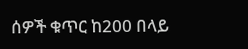ሰዎች ቁጥር ከ200 በላይ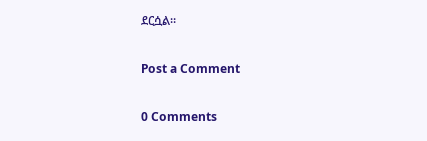ደርሷል።

Post a Comment

0 Comments